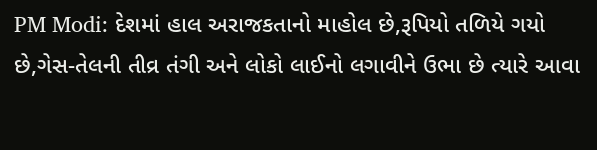PM Modi: દેશમાં હાલ અરાજકતાનો માહોલ છે,રૂપિયો તળિયે ગયો છે,ગેસ-તેલની તીવ્ર તંગી અને લોકો લાઈનો લગાવીને ઉભા છે ત્યારે આવા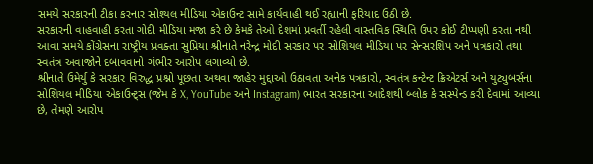સમયે સરકારની ટીકા કરનાર સોશ્યલ મીડિયા એકાઉન્ટ સામે કાર્યવાહી થઈ રહ્યાની ફરિયાદ ઉઠી છે.
સરકારની વાહવાહી કરતા ગોદી મીડિયા મજા કરે છે કેમકે તેઓ દેશમાં પ્રવર્તી રહેલી વાસ્તવિક સ્થિતિ ઉપર કોઈ ટીપ્પણી કરતા નથી આવા સમયે કોંગ્રેસના રાષ્ટ્રીય પ્રવક્તા સુપ્રિયા શ્રીનાતે નરેન્દ્ર મોદી સરકાર પર સોશિયલ મીડિયા પર સેન્સરશિપ અને પત્રકારો તથા સ્વતંત્ર અવાજોને દબાવવાનો ગંભીર આરોપ લગાવ્યો છે.
શ્રીનાતે ઉમેર્યુ કે સરકાર વિરુદ્ધ પ્રશ્નો પૂછતા અથવા જાહેર મુદ્દાઓ ઉઠાવતા અનેક પત્રકારો, સ્વતંત્ર કન્ટેન્ટ ક્રિએટર્સ અને યુટ્યુબર્સના સોશિયલ મીડિયા એકાઉન્ટ્સ (જેમ કે X, YouTube અને Instagram) ભારત સરકારના આદેશથી બ્લોક કે સસ્પેન્ડ કરી દેવામાં આવ્યા છે, તેમણે આરોપ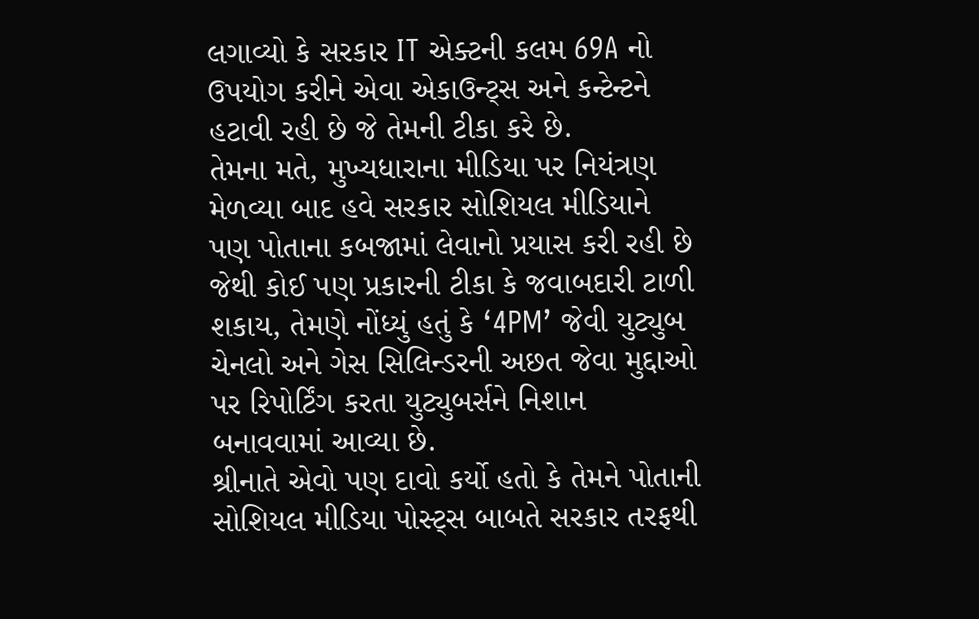લગાવ્યો કે સરકાર IT એક્ટની કલમ 69A નો ઉપયોગ કરીને એવા એકાઉન્ટ્સ અને કન્ટેન્ટને હટાવી રહી છે જે તેમની ટીકા કરે છે.
તેમના મતે, મુખ્યધારાના મીડિયા પર નિયંત્રણ મેળવ્યા બાદ હવે સરકાર સોશિયલ મીડિયાને પણ પોતાના કબજામાં લેવાનો પ્રયાસ કરી રહી છે જેથી કોઈ પણ પ્રકારની ટીકા કે જવાબદારી ટાળી શકાય, તેમણે નોંધ્યું હતું કે ‘4PM’ જેવી યુટ્યુબ ચેનલો અને ગેસ સિલિન્ડરની અછત જેવા મુદ્દાઓ પર રિપોર્ટિંગ કરતા યુટ્યુબર્સને નિશાન બનાવવામાં આવ્યા છે.
શ્રીનાતે એવો પણ દાવો કર્યો હતો કે તેમને પોતાની સોશિયલ મીડિયા પોસ્ટ્સ બાબતે સરકાર તરફથી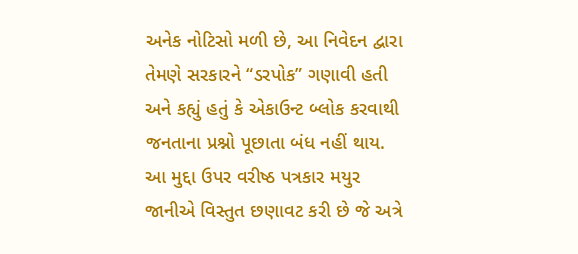અનેક નોટિસો મળી છે, આ નિવેદન દ્વારા તેમણે સરકારને “ડરપોક” ગણાવી હતી અને કહ્યું હતું કે એકાઉન્ટ બ્લોક કરવાથી જનતાના પ્રશ્નો પૂછાતા બંધ નહીં થાય.
આ મુદ્દા ઉપર વરીષ્ઠ પત્રકાર મયુર જાનીએ વિસ્તુત છણાવટ કરી છે જે અત્રે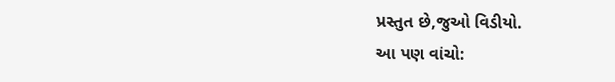પ્રસ્તુત છે,જુઓ વિડીયો.
આ પણ વાંચો: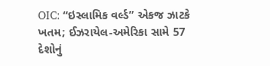OIC: “ઇસ્લામિક વર્લ્ડ” એકજ ઝાટકે ખતમ; ઈઝરાયેલ-અમેરિકા સામે 57 દેશોનું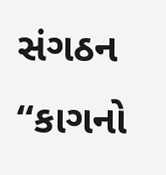સંગઠન “કાગનો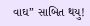વાઘ” સાબિત થયુ!